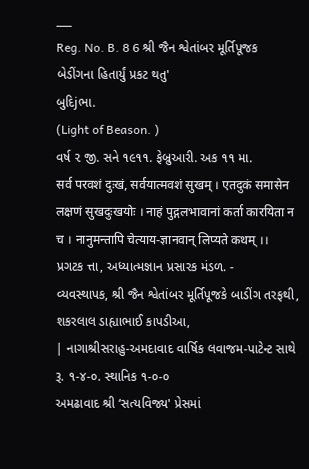___
Reg. No. B. 8 6 શ્રી જૈન શ્વેતાંબર મૂર્તિપૂજક બેડીંગના હિતાર્યું પ્રકટ થતુ'
બુદિjભા.
(Light of Beason. )
વર્ષ ૨ જી. સને ૧૯૧૧. ફેબ્રુઆરી. અક ૧૧ મા.
सर्व परवशं दुःखं, सर्वयात्मवशं सुखम् । एतदुकं समासेन लक्षणं सुखदुःखयोः । नाहं पुद्गलभावानां कर्ता कारयिता न च । नानुमन्तापि चेत्याय-ज्ञानवान् लिप्यते कथम् ।।
પ્રગટક ત્તા, અધ્યાત્મજ્ઞાન પ્રસારક મંડળ. -
વ્યવસ્થાપક, શ્રી જૈન શ્વેતાંબર મૂર્તિપૂજકે બાડીંગ તરફથી,
શકરલાલ ડાહ્યાભાઈ કાપડીઆ,
| નાગાશ્રીસરાહુ-અમદાવાદ વાર્ષિક લવાજમ-પાટેન્ટ સાથે રૂ. ૧-૪-૦. સ્થાનિક ૧-૦-૦
અમઢાવાદ શ્રી ‘સત્યવિજ્ય' પ્રેસમાં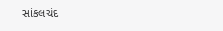સાંકલચંદ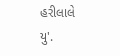હરીલાલે
યુ'.